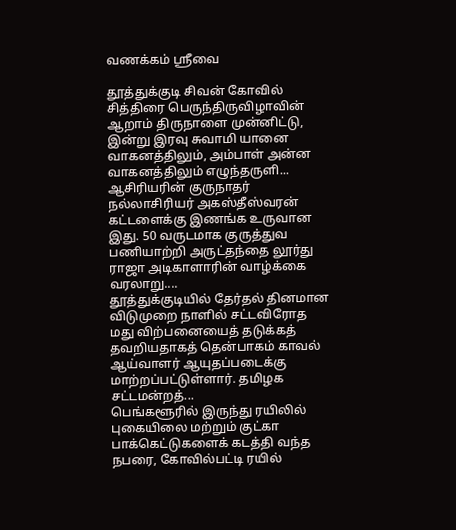வணக்கம் ஸ்ரீவை

தூத்துக்குடி சிவன் கோவில் சித்திரை பெருந்திருவிழாவின் ஆறாம் திருநாளை முன்னிட்டு, இன்று இரவு சுவாமி யானை வாகனத்திலும், அம்பாள் அன்ன வாகனத்திலும் எழுந்தருளி...
ஆசிரியரின் குருநாதர் நல்லாசிரியர் அகஸ்தீஸ்வரன் கட்டளைக்கு இணங்க உருவான   இது. 50 வருடமாக குருத்துவ பணியாற்றி அருட்தந்தை லூர்து ராஜா அடிகாளாரின் வாழ்க்கை வரலாறு....
தூத்துக்குடியில் தேர்தல் தினமான விடுமுறை நாளில் சட்டவிரோத மது விற்பனையைத் தடுக்கத் தவறியதாகத் தென்பாகம் காவல் ஆய்வாளர் ஆயுதப்படைக்கு மாற்றப்பட்டுள்ளார். தமிழக சட்டமன்றத்...
பெங்களூரில் இருந்து ரயிலில் புகையிலை மற்றும் குட்கா பாக்கெட்டுகளைக் கடத்தி வந்த நபரை, கோவில்பட்டி ரயில்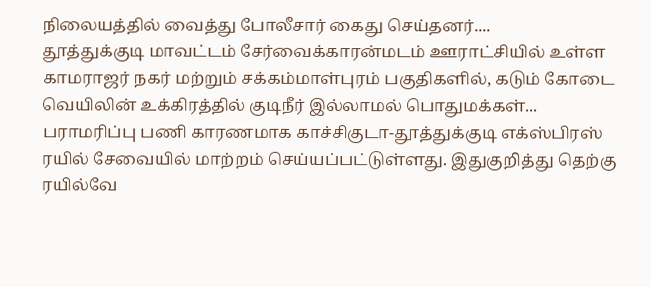நிலையத்தில் வைத்து போலீசார் கைது செய்தனர்....
தூத்துக்குடி மாவட்டம் சேர்வைக்காரன்மடம் ஊராட்சியில் உள்ள காமராஜர் நகர் மற்றும் சக்கம்மாள்புரம் பகுதிகளில், கடும் கோடை வெயிலின் உக்கிரத்தில் குடிநீர் இல்லாமல் பொதுமக்கள்...
பராமரிப்பு பணி காரணமாக காச்சிகுடா-தூத்துக்குடி எக்ஸ்பிரஸ் ரயில் சேவையில் மாற்றம் செய்யப்பட்டுள்ளது. இதுகுறித்து தெற்கு ரயில்வே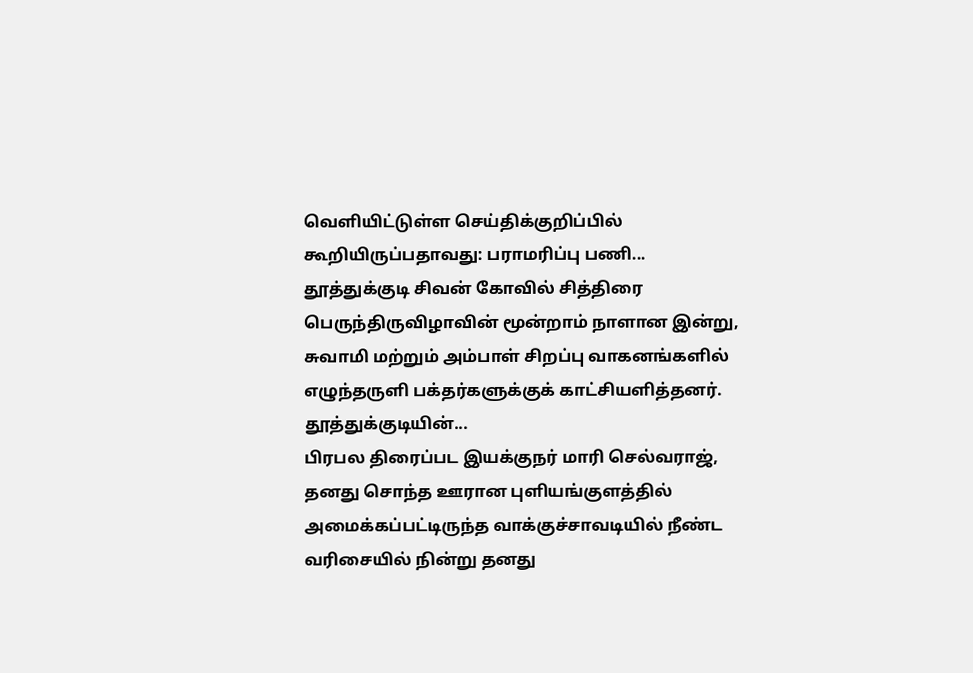வெளியிட்டுள்ள செய்திக்குறிப்பில் கூறியிருப்பதாவது: பராமரிப்பு பணி...
தூத்துக்குடி சிவன் கோவில் சித்திரை பெருந்திருவிழாவின் மூன்றாம் நாளான இன்று, சுவாமி மற்றும் அம்பாள் சிறப்பு வாகனங்களில் எழுந்தருளி பக்தர்களுக்குக் காட்சியளித்தனர். தூத்துக்குடியின்...
பிரபல திரைப்பட இயக்குநர் மாரி செல்வராஜ், தனது சொந்த ஊரான புளியங்குளத்தில் அமைக்கப்பட்டிருந்த வாக்குச்சாவடியில் நீண்ட வரிசையில் நின்று தனது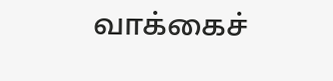வாக்கைச்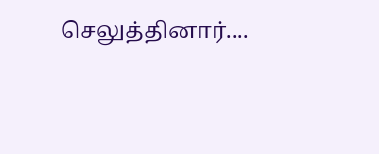செலுத்தினார்....